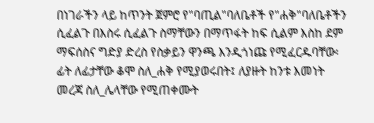በነገራችን ላይ ከጥንት ጀምሮ የ"ባጢል"ባለቤቶች የ"ሐቅ"ባለቤቶችን ሲፈልጉ በእስሩ ሲፈልጉ ስማቸውን በማጥፋት ከፍ ሲልም እስከ ደም ማፍሰስና ግድያ ድረስ የስቃይን ዋንጫ እንዲጎነጩ የሚፈርዱባቸው፡ፊት ለፊታቸው ቆሞ ስለ_ሐቅ የሚያወሩበት፤ ለያዙት ከንቱ እመነት መረጃ ስለ_ሌላቸው የሚጠቀሙት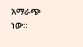አማራጭ ነው።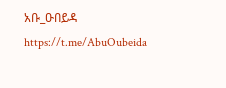አቡ_ዑበይዳ https://t.me/AbuOubeida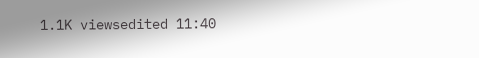1.1K viewsedited 11:40